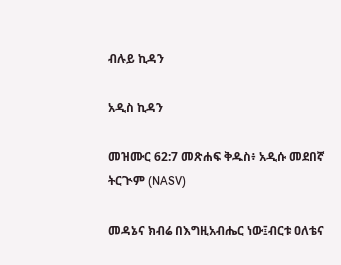ብሉይ ኪዳን

አዲስ ኪዳን

መዝሙር 62:7 መጽሐፍ ቅዱስ፥ አዲሱ መደበኛ ትርጒም (NASV)

መዳኔና ክብሬ በእግዚአብሔር ነው፤ብርቱ ዐለቴና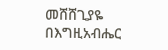መሸሸጊያዬ በእግዚአብሔር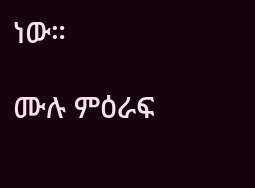ነው።

ሙሉ ምዕራፍ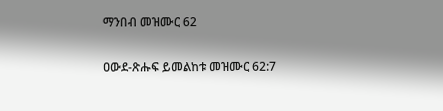ማንበብ መዝሙር 62

ዐውደ-ጽሑፍ ይመልከቱ መዝሙር 62:7